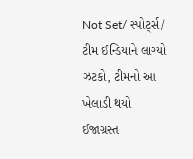Not Set/ સ્પોર્ટ્સ/ ટીમ ઈન્ડિયાને લાગ્યો ઝટકો, ટીમનો આ ખેલાડી થયો ઈજાગ્રસ્ત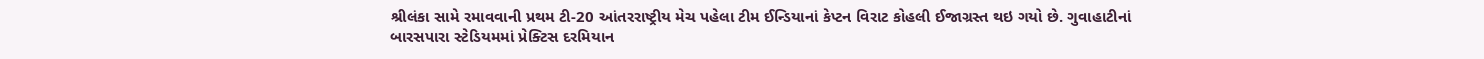શ્રીલંકા સામે રમાવવાની પ્રથમ ટી-20 આંતરરાષ્ટ્રીય મેચ પહેલા ટીમ ઈન્ડિયાનાં કેપ્ટન વિરાટ કોહલી ઈજાગ્રસ્ત થઇ ગયો છે. ગુવાહાટીનાં બારસપારા સ્ટેડિયમમાં પ્રેક્ટિસ દરમિયાન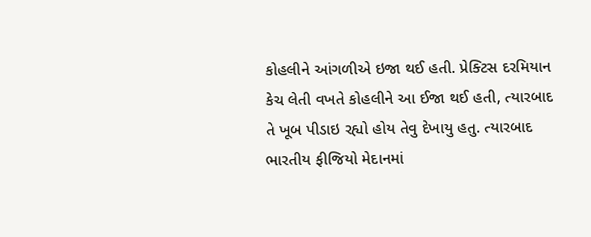કોહલીને આંગળીએ ઇજા થઈ હતી. પ્રેક્ટિસ દરમિયાન કેચ લેતી વખતે કોહલીને આ ઈજા થઈ હતી, ત્યારબાદ તે ખૂબ પીડાઇ રહ્યો હોય તેવુ દેખાયુ હતુ. ત્યારબાદ ભારતીય ફીજિયો મેદાનમાં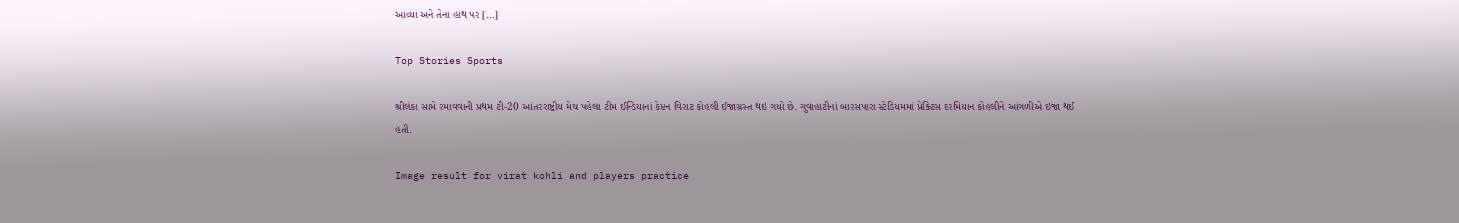આવ્યા અને તેના હાથ પર […]

Top Stories Sports

શ્રીલંકા સામે રમાવવાની પ્રથમ ટી-20 આંતરરાષ્ટ્રીય મેચ પહેલા ટીમ ઈન્ડિયાનાં કેપ્ટન વિરાટ કોહલી ઈજાગ્રસ્ત થઇ ગયો છે. ગુવાહાટીનાં બારસપારા સ્ટેડિયમમાં પ્રેક્ટિસ દરમિયાન કોહલીને આંગળીએ ઇજા થઈ હતી.

Image result for virat kohli and players practice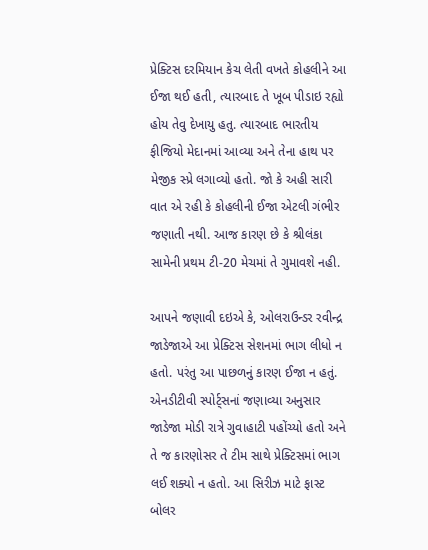પ્રેક્ટિસ દરમિયાન કેચ લેતી વખતે કોહલીને આ ઈજા થઈ હતી, ત્યારબાદ તે ખૂબ પીડાઇ રહ્યો હોય તેવુ દેખાયુ હતુ. ત્યારબાદ ભારતીય ફીજિયો મેદાનમાં આવ્યા અને તેના હાથ પર મેજીક સ્પ્રે લગાવ્યો હતો. જો કે અહી સારી વાત એ રહી કે કોહલીની ઈજા એટલી ગંભીર જણાતી નથી. આજ કારણ છે કે શ્રીલંકા સામેની પ્રથમ ટી-20 મેચમાં તે ગુમાવશે નહી.

આપને જણાવી દઇએ કે, ઓલરાઉન્ડર રવીન્દ્ર જાડેજાએ આ પ્રેક્ટિસ સેશનમાં ભાગ લીધો ન હતો. પરંતુ આ પાછળનું કારણ ઈજા ન હતું. એનડીટીવી સ્પોર્ટ્સનાં જણાવ્યા અનુસાર જાડેજા મોડી રાત્રે ગુવાહાટી પહોંચ્યો હતો અને તે જ કારણોસર તે ટીમ સાથે પ્રેક્ટિસમાં ભાગ લઈ શક્યો ન હતો. આ સિરીઝ માટે ફાસ્ટ બોલર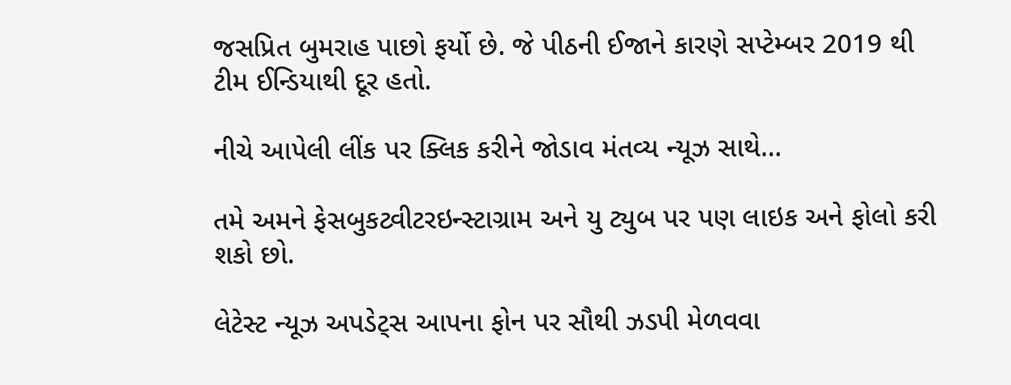જસપ્રિત બુમરાહ પાછો ફર્યો છે. જે પીઠની ઈજાને કારણે સપ્ટેમ્બર 2019 થી ટીમ ઈન્ડિયાથી દૂર હતો.

નીચે આપેલી લીંક પર ક્લિક કરીને જોડાવ મંતવ્ય ન્યૂઝ સાથે…

તમે અમને ફેસબુકટ્વીટરઇન્સ્ટાગ્રામ અને યુ ટ્યુબ પર પણ લાઇક અને ફોલો કરી શકો છો.

લેટેસ્ટ ન્યૂઝ અપડેટ્સ આપના ફોન પર સૌથી ઝડપી મેળવવા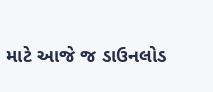માટે આજે જ ડાઉનલોડ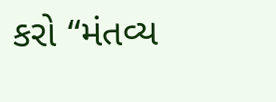કરો “મંતવ્ય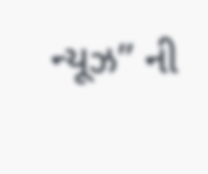ન્યૂઝ” ની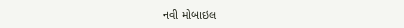નવી મોબાઇલ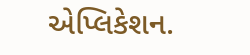એપ્લિકેશન.